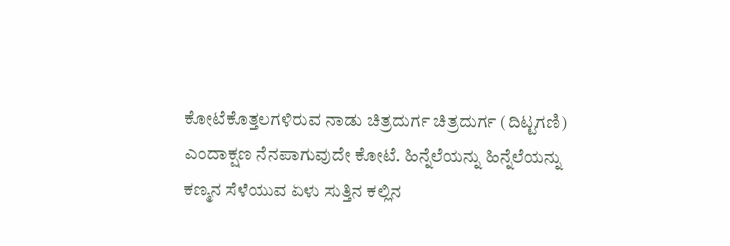ಕೋಟೆಕೊತ್ತಲಗಳಿರುವ ನಾಡು ಚಿತ್ರದುರ್ಗ ಚಿತ್ರದುರ್ಗ (ದಿಟ್ಟಗಣಿ) ಎಂದಾಕ್ಷಣ ನೆನಪಾಗುವುದೇ ಕೋಟೆ. ಹಿನ್ನೆಲೆಯನ್ನು ಹಿನ್ನೆಲೆಯನ್ನು ಕಣ್ಮನ ಸೆಳೆಯುವ ಏಳು ಸುತ್ತಿನ ಕಲ್ಲಿನ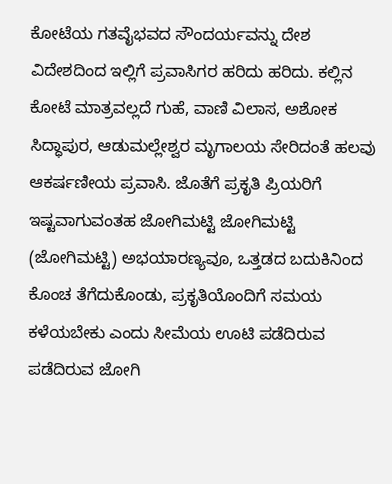ಕೋಟೆಯ ಗತವೈಭವದ ಸೌಂದರ್ಯವನ್ನು ದೇಶ ವಿದೇಶದಿಂದ ಇಲ್ಲಿಗೆ ಪ್ರವಾಸಿಗರ ಹರಿದು ಹರಿದು. ಕಲ್ಲಿನ ಕೋಟೆ ಮಾತ್ರವಲ್ಲದೆ ಗುಹೆ, ವಾಣಿ ವಿಲಾಸ, ಅಶೋಕ ಸಿದ್ಧಾಪುರ, ಆಡುಮಲ್ಲೇಶ್ವರ ಮೃಗಾಲಯ ಸೇರಿದಂತೆ ಹಲವು ಆಕರ್ಷಣೀಯ ಪ್ರವಾಸಿ. ಜೊತೆಗೆ ಪ್ರಕೃತಿ ಪ್ರಿಯರಿಗೆ ಇಷ್ಟವಾಗುವಂತಹ ಜೋಗಿಮಟ್ಟಿ ಜೋಗಿಮಟ್ಟಿ (ಜೋಗಿಮಟ್ಟಿ) ಅಭಯಾರಣ್ಯವೂ, ಒತ್ತಡದ ಬದುಕಿನಿಂದ ಕೊಂಚ ತೆಗೆದುಕೊಂಡು, ಪ್ರಕೃತಿಯೊಂದಿಗೆ ಸಮಯ ಕಳೆಯಬೇಕು ಎಂದು ಸೀಮೆಯ ಊಟಿ ಪಡೆದಿರುವ ಪಡೆದಿರುವ ಜೋಗಿ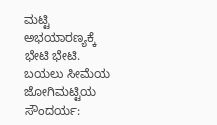ಮಟ್ಟಿ ಅಭಯಾರಣ್ಯಕ್ಕೆ ಭೇಟಿ ಭೇಟಿ.
ಬಯಲು ಸೀಮೆಯ ಜೋಗಿಮಟ್ಟಿಯ ಸೌಂದರ್ಯ: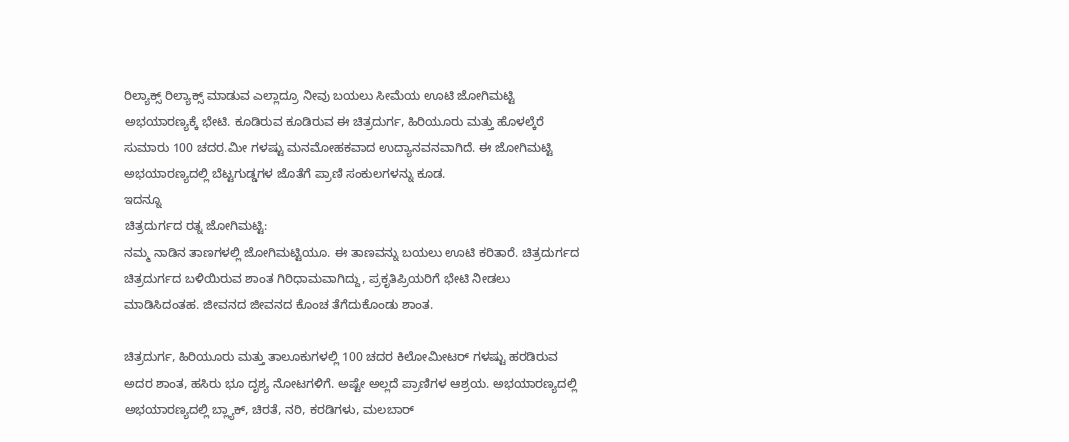ರಿಲ್ಯಾಕ್ಸ್ ರಿಲ್ಯಾಕ್ಸ್ ಮಾಡುವ ಎಲ್ಲಾದ್ರೂ ನೀವು ಬಯಲು ಸೀಮೆಯ ಊಟಿ ಜೋಗಿಮಟ್ಟಿ ಅಭಯಾರಣ್ಯಕ್ಕೆ ಭೇಟಿ. ಕೂಡಿರುವ ಕೂಡಿರುವ ಈ ಚಿತ್ರದುರ್ಗ, ಹಿರಿಯೂರು ಮತ್ತು ಹೊಳಲ್ಕೆರೆ ಸುಮಾರು 100 ಚದರ.ಮೀ ಗಳಷ್ಟು ಮನಮೋಹಕವಾದ ಉದ್ಯಾನವನವಾಗಿದೆ. ಈ ಜೋಗಿಮಟ್ಟಿ ಅಭಯಾರಣ್ಯದಲ್ಲಿ ಬೆಟ್ಟಗುಡ್ಡಗಳ ಜೊತೆಗೆ ಪ್ರಾಣಿ ಸಂಕುಲಗಳನ್ನು ಕೂಡ.
ಇದನ್ನೂ
ಚಿತ್ರದುರ್ಗದ ರತ್ನ ಜೋಗಿಮಟ್ಟಿ:
ನಮ್ಮ ನಾಡಿನ ತಾಣಗಳಲ್ಲಿ ಜೋಗಿಮಟ್ಟಿಯೂ. ಈ ತಾಣವನ್ನು ಬಯಲು ಊಟಿ ಕರಿತಾರೆ. ಚಿತ್ರದುರ್ಗದ ಚಿತ್ರದುರ್ಗದ ಬಳಿಯಿರುವ ಶಾಂತ ಗಿರಿಧಾಮವಾಗಿದ್ದು, ಪ್ರಕೃತಿಪ್ರಿಯರಿಗೆ ಭೇಟಿ ನೀಡಲು ಮಾಡಿಸಿದಂತಹ. ಜೀವನದ ಜೀವನದ ಕೊಂಚ ತೆಗೆದುಕೊಂಡು ಶಾಂತ.

ಚಿತ್ರದುರ್ಗ, ಹಿರಿಯೂರು ಮತ್ತು ತಾಲೂಕುಗಳಲ್ಲಿ 100 ಚದರ ಕಿಲೋಮೀಟರ್ ಗಳಷ್ಟು ಹರಡಿರುವ ಅದರ ಶಾಂತ, ಹಸಿರು ಭೂ ದೃಶ್ಯ ನೋಟಗಳಿಗೆ. ಅಷ್ಟೇ ಅಲ್ಲದೆ ಪ್ರಾಣಿಗಳ ಆಶ್ರಯ. ಅಭಯಾರಣ್ಯದಲ್ಲಿ ಅಭಯಾರಣ್ಯದಲ್ಲಿ ಬ್ಲ್ಯಾಕ್, ಚಿರತೆ, ನರಿ, ಕರಡಿಗಳು, ಮಲಬಾರ್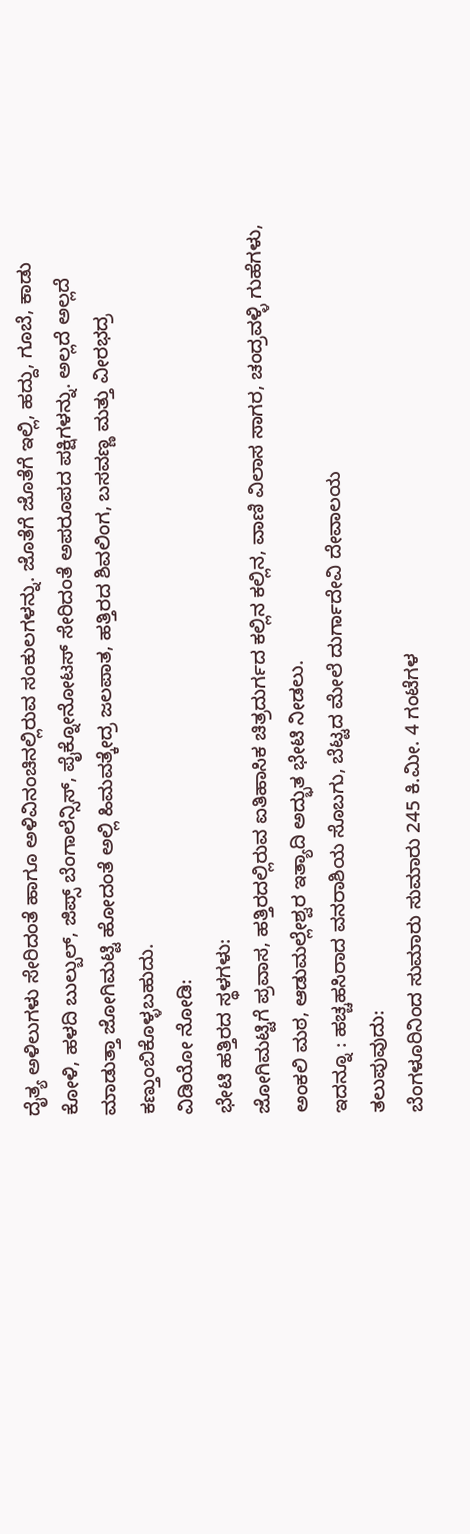ದೈತ್ಯ ಅಳಿಲುಗಳು ಸೇರಿದಂತೆ ಹಾಗೂ ಅಳಿವಿನಂಚಿನಲ್ಲಿರುವ ಸಂಕುಲಗಳನ್ನು. ಜೊತೆಗೆ ಜೊತೆಗೆ ಇಲ್ಲಿ, ಹದ್ದು, ಗೂಬೆ, ಕಾಡು ಕೋಳಿ, ಹಳದಿ ಬುಲ್ಬುಲ್, ಜಿಪ್ಸ್ ಬೆಂಗಾಲೆನ್ಸಿಸ್, ಪೈಕ್ನೋನೋಟಸ್ ಸೇರಿದಂತೆ ಅಪರೂಪದ ಪಕ್ಷಿಗಳನ್ನು. ಅಲ್ಲದೆ ಅಲ್ಲದೆ ಮಾಡುತ್ತಾ ಜೋಗಿಮಟ್ಟಿ ಹೋದಂತೆ ಅಲ್ಲಿ ಹಿಮವತ್ಕೇದ್ರ ಜಲಪಾತ, ಹತ್ತಿರದ ಶಿವಲಿಂಗ, ಬಸವಣ್ಣ ಮತ್ತು ವೀರಭದ್ರ ಕಣ್ತುಂಬಿಕೊಳ್ಳಬಹುದು.
ವಿಡಿಯೋ ನೋಡಿ:
ಭೇಟಿ ಹತ್ತಿರದ ಸ್ಥಳಗಳು:
ಜೋಗಿಮಟ್ಟಿಗೆ ಪ್ರವಾಸ, ಹತ್ತಿರದಲ್ಲಿರುವ ಐತಿಹಾಸಿಕ ಚಿತ್ರದುರ್ಗದ ಕಲ್ಲಿನ ಕಲ್ಲಿನ, ವಾಣಿ ವಿಲಾಸ ಸಾಗರ, ಚಂದ್ರವಳ್ಳಿ ಗುಹೆಗಳು, ಅಂಕಲಿ ಮಠ, ಆಡುಮಲ್ಲೇಶ್ವರ ಇತ್ಯಾದಿ ಅದ್ಭುತ ಭೇಟಿ ನೀಡಲು.
ಇದನ್ನೂ : ಹಚ್ಚಹಸಿರಾದ ವನರಾಶಿಯ ಸೊಬಗು, ಬೆಟ್ಟದ ಮೇಲೆ ದುರ್ಗಾದೇವಿ ದೇವಾಲಯ
ತಲುಪುವುದು:
ಬೆಂಗಳೂರಿನಿಂದ ಸುಮಾರು ಸುಮಾರು 245 ಕಿ.ಮೀ. 4 ಗಂಟೆಗಳ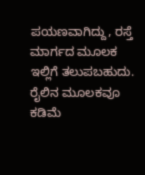ಪಯಣವಾಗಿದ್ದು, ರಸ್ತೆ ಮಾರ್ಗದ ಮೂಲಕ ಇಲ್ಲಿಗೆ ತಲುಪಬಹುದು. ರೈಲಿನ ಮೂಲಕವೂ ಕಡಿಮೆ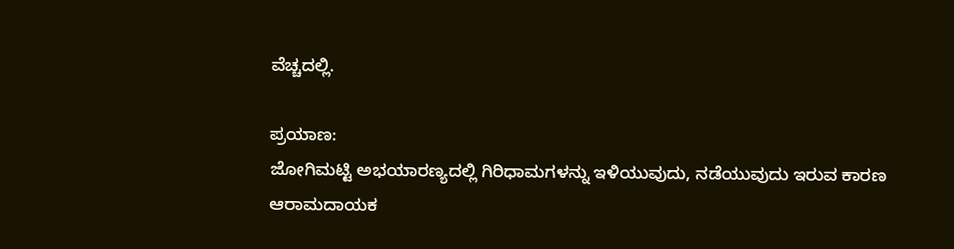ವೆಚ್ಚದಲ್ಲಿ.

ಪ್ರಯಾಣ:
ಜೋಗಿಮಟ್ಟಿ ಅಭಯಾರಣ್ಯದಲ್ಲಿ ಗಿರಿಧಾಮಗಳನ್ನು ಇಳಿಯುವುದು, ನಡೆಯುವುದು ಇರುವ ಕಾರಣ ಆರಾಮದಾಯಕ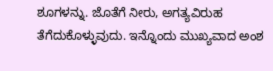ಶೂಗಳನ್ನು. ಜೊತೆಗೆ ನೀರು, ಅಗತ್ಯವಿರುಹ ತೆಗೆದುಕೊಳ್ಳುವುದು. ಇನ್ನೊಂದು ಮುಖ್ಯವಾದ ಅಂಶ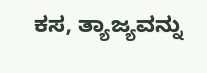ಕಸ, ತ್ಯಾಜ್ಯವನ್ನು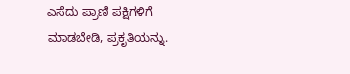ಎಸೆದು ಪ್ರಾಣಿ ಪಕ್ಷಿಗಳಿಗೆ ಮಾಡಬೇಡಿ, ಪ್ರಕೃತಿಯನ್ನು.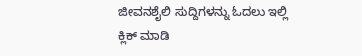ಜೀವನಶೈಲಿ ಸುದ್ದಿಗಳನ್ನು ಓದಲು ಇಲ್ಲಿ ಕ್ಲಿಕ್ ಮಾಡಿ